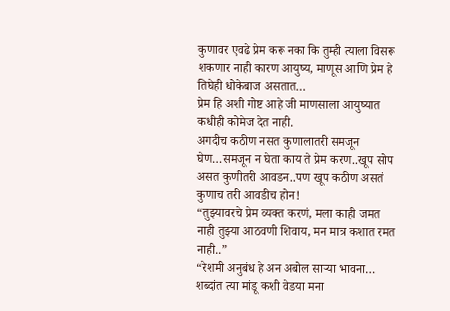कुणावर एवढे प्रेम करू नका कि तुम्ही त्याला विसरू शकणार नाही कारण आयुष्य, माणूस आणि प्रेम हे तिघेही धोकेबाज असतात…
प्रेम हि अशी गोष्ट आहे जी माणसाला आयुष्यात कधीही कोमेज देत नाही.
अगदीच कठीण नसत कुणालातरी समजून घेण…समजून न घेता काय ते प्रेम करण..खूप सोप असत कुणीतरी आवडन..पण खूप कठीण असतं कुणाच तरी आवडीच होन!
“तुझ्यावरचे प्रेम व्यक्त करणं, मला काही जमत नाही तुझ्या आठवणी शिवाय, मन मात्र कशात रमत नाही..”
“रेशमी अनुबंध हे अन अबोल साऱ्या भावना… शब्दांत त्या मांडू कशी वेडया मना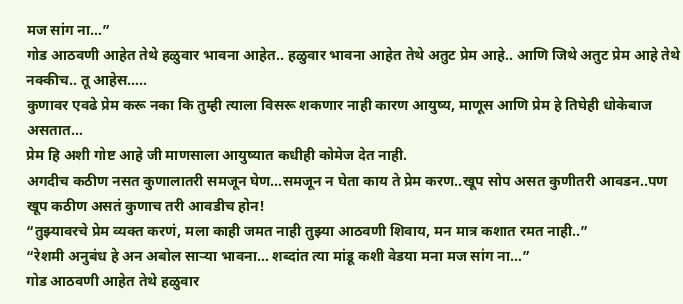मज सांग ना…”
गोड आठवणी आहेत तेथे हळुवार भावना आहेत.. हळुवार भावना आहेत तेथे अतुट प्रेम आहे.. आणि जिथे अतुट प्रेम आहे तेथे नक्कीच.. तू आहेस…..
कुणावर एवढे प्रेम करू नका कि तुम्ही त्याला विसरू शकणार नाही कारण आयुष्य, माणूस आणि प्रेम हे तिघेही धोकेबाज असतात…
प्रेम हि अशी गोष्ट आहे जी माणसाला आयुष्यात कधीही कोमेज देत नाही.
अगदीच कठीण नसत कुणालातरी समजून घेण…समजून न घेता काय ते प्रेम करण..खूप सोप असत कुणीतरी आवडन..पण खूप कठीण असतं कुणाच तरी आवडीच होन!
“तुझ्यावरचे प्रेम व्यक्त करणं, मला काही जमत नाही तुझ्या आठवणी शिवाय, मन मात्र कशात रमत नाही..”
“रेशमी अनुबंध हे अन अबोल साऱ्या भावना… शब्दांत त्या मांडू कशी वेडया मना मज सांग ना…”
गोड आठवणी आहेत तेथे हळुवार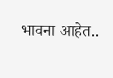भावना आहेत..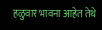हळुवार भावना आहेत तेथे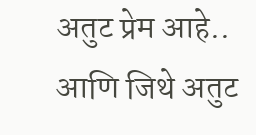अतुट प्रेम आहे.. आणि जिथे अतुट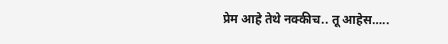प्रेम आहे तेथे नक्कीच.. तू आहेस…..